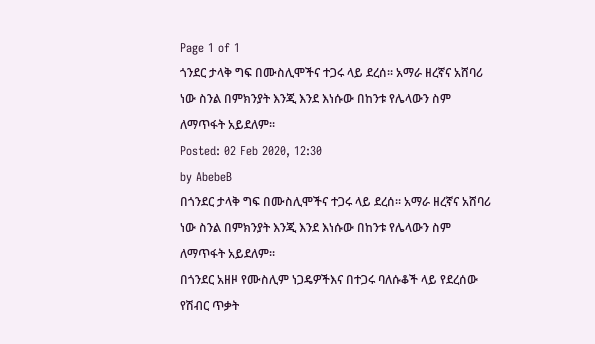Page 1 of 1
ጎንደር ታላቅ ግፍ በሙስሊሞችና ተጋሩ ላይ ደረሰ፡፡ አማራ ዘረኛና አሸባሪ ነው ስንል በምክንያት እንጂ እንደ እነሱው በከንቱ የሌላውን ስም ለማጥፋት አይደለም፡፡
Posted: 02 Feb 2020, 12:30
by AbebeB
በጎንደር ታላቅ ግፍ በሙስሊሞችና ተጋሩ ላይ ደረሰ፡፡ አማራ ዘረኛና አሸባሪ ነው ስንል በምክንያት እንጂ እንደ እነሱው በከንቱ የሌላውን ስም ለማጥፋት አይደለም፡፡
በጎንደር አዘዞ የሙስሊም ነጋዴዎችእና በተጋሩ ባለሱቆች ላይ የደረሰው የሽብር ጥቃት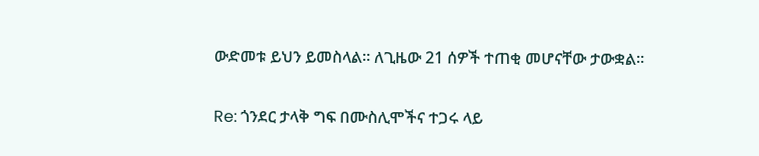ውድመቱ ይህን ይመስላል። ለጊዜው 21 ሰዎች ተጠቂ መሆናቸው ታውቋል፡፡

Re: ጎንደር ታላቅ ግፍ በሙስሊሞችና ተጋሩ ላይ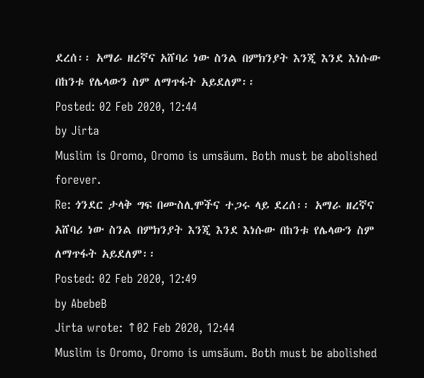ደረሰ፡፡ አማራ ዘረኛና አሸባሪ ነው ስንል በምክንያት እንጂ እንደ እነሱው በከንቱ የሌላውን ስም ለማጥፋት አይደለም፡፡
Posted: 02 Feb 2020, 12:44
by Jirta
Muslim is Oromo, Oromo is umsäum. Both must be abolished forever.
Re: ጎንደር ታላቅ ግፍ በሙስሊሞችና ተጋሩ ላይ ደረሰ፡፡ አማራ ዘረኛና አሸባሪ ነው ስንል በምክንያት እንጂ እንደ እነሱው በከንቱ የሌላውን ስም ለማጥፋት አይደለም፡፡
Posted: 02 Feb 2020, 12:49
by AbebeB
Jirta wrote: ↑02 Feb 2020, 12:44
Muslim is Oromo, Oromo is umsäum. Both must be abolished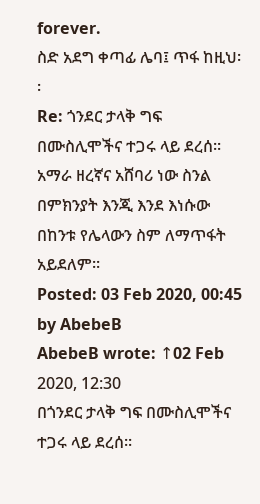forever.
ስድ አደግ ቀጣፊ ሌባ፤ ጥፋ ከዚህ፡፡
Re: ጎንደር ታላቅ ግፍ በሙስሊሞችና ተጋሩ ላይ ደረሰ፡፡ አማራ ዘረኛና አሸባሪ ነው ስንል በምክንያት እንጂ እንደ እነሱው በከንቱ የሌላውን ስም ለማጥፋት አይደለም፡፡
Posted: 03 Feb 2020, 00:45
by AbebeB
AbebeB wrote: ↑02 Feb 2020, 12:30
በጎንደር ታላቅ ግፍ በሙስሊሞችና ተጋሩ ላይ ደረሰ፡፡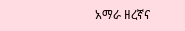አማራ ዘረኛና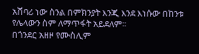አሸባሪ ነው ስንል በምክንያት እንጂ እንደ እነሱው በከንቱ የሌላውን ስም ለማጥፋት አይደለም፡፡
በጎንደር አዘዞ የሙስሊም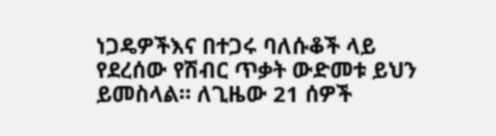ነጋዴዎችእና በተጋሩ ባለሱቆች ላይ የደረሰው የሽብር ጥቃት ውድመቱ ይህን ይመስላል። ለጊዜው 21 ሰዎች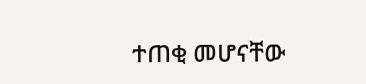ተጠቂ መሆናቸው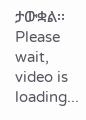ታውቋል፡፡
Please wait, video is loading...